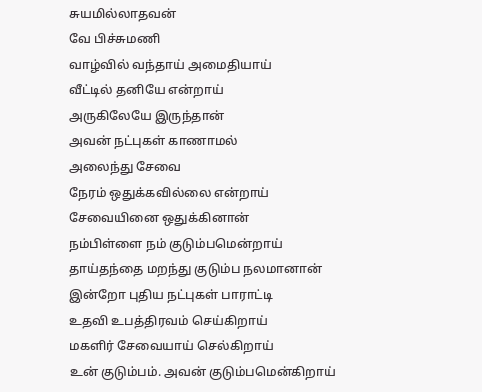சுயமில்லாதவன்
வே பிச்சுமணி
வாழ்வில் வந்தாய் அமைதியாய்
வீட்டில் தனியே என்றாய்
அருகிலேயே இருந்தான்
அவன் நட்புகள் காணாமல்
அலைந்து சேவை
நேரம் ஒதுக்கவில்லை என்றாய்
சேவையினை ஒதுக்கினான்
நம்பிள்ளை நம் குடும்பமென்றாய்
தாய்தந்தை மறந்து குடும்ப நலமானான்
இன்றோ புதிய நட்புகள் பாராட்டி
உதவி உபத்திரவம் செய்கிறாய்
மகளிர் சேவையாய் செல்கிறாய்
உன் குடும்பம். அவன் குடும்பமென்கிறாய்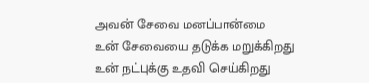அவன் சேவை மனப்பான்மை
உன் சேவையை தடுக்க மறுக்கிறது
உன் நட்புக்கு உதவி செய்கிறது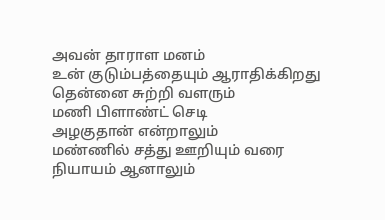அவன் தாராள மனம்
உன் குடும்பத்தையும் ஆராதிக்கிறது
தென்னை சுற்றி வளரும்
மணி பிளாண்ட் செடி
அழகுதான் என்றாலும்
மண்ணில் சத்து ஊறியும் வரை
நியாயம் ஆனாலும்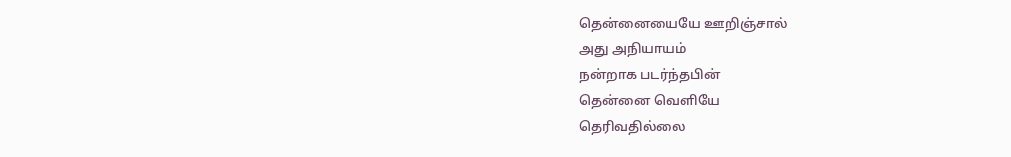தென்னையையே ஊறிஞ்சால்
அது அநியாயம்
நன்றாக படர்ந்தபின்
தென்னை வெளியே
தெரிவதில்லை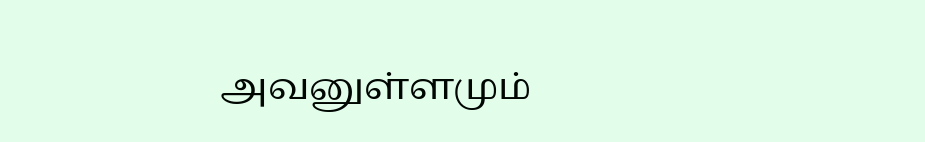அவனுள்ளமும்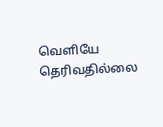வெளியே
தெரிவதில்லை